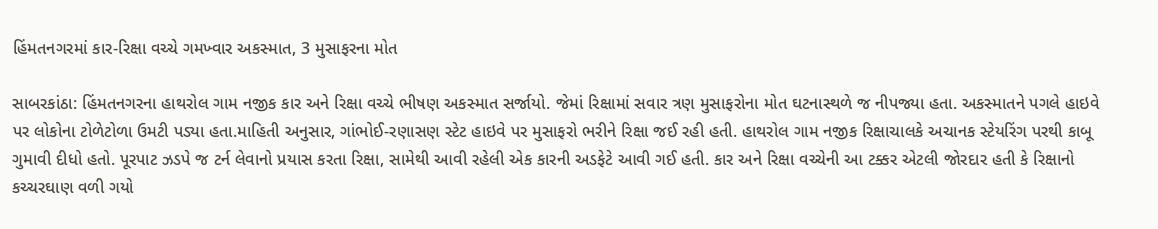હિંમતનગરમાં કાર-રિક્ષા વચ્ચે ગમખ્વાર અકસ્માત, 3 મુસાફરના મોત

સાબરકાંઠા: હિંમતનગરના હાથરોલ ગામ નજીક કાર અને રિક્ષા વચ્ચે ભીષણ અકસ્માત સર્જાયો. જેમાં રિક્ષામાં સવાર ત્રણ મુસાફરોના મોત ઘટનાસ્થળે જ નીપજ્યા હતા. અકસ્માતને પગલે હાઇવે પર લોકોના ટોળેટોળા ઉમટી પડ્યા હતા.માહિતી અનુસાર, ગાંભોઈ-રણાસણ સ્ટેટ હાઇવે પર મુસાફરો ભરીને રિક્ષા જઈ રહી હતી. હાથરોલ ગામ નજીક રિક્ષાચાલકે અચાનક સ્ટેયરિંગ પરથી કાબૂ ગુમાવી દીધો હતો. પૂરપાટ ઝડપે જ ટર્ન લેવાનો પ્રયાસ કરતા રિક્ષા, સામેથી આવી રહેલી એક કારની અડફેટે આવી ગઈ હતી. કાર અને રિક્ષા વચ્ચેની આ ટક્કર એટલી જોરદાર હતી કે રિક્ષાનો કચ્ચરઘાણ વળી ગયો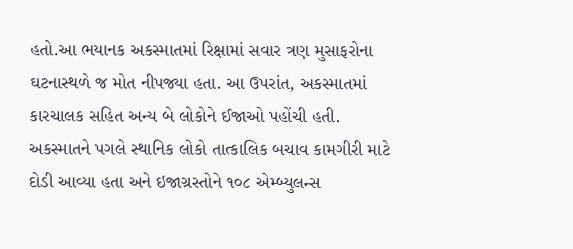હતો.આ ભયાનક અકસ્માતમાં રિક્ષામાં સવાર ત્રણ મુસાફરોના ઘટનાસ્થળે જ મોત નીપજ્યા હતા. આ ઉપરાંત, અકસ્માતમાં કારચાલક સહિત અન્ય બે લોકોને ઈજાઓ પહોંચી હતી. અકસ્માતને પગલે સ્થાનિક લોકો તાત્કાલિક બચાવ કામગીરી માટે દોડી આવ્યા હતા અને ઇજાગ્રસ્તોને ૧૦૮ એમ્બ્યુલન્સ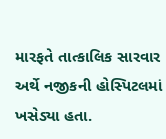મારફતે તાત્કાલિક સારવાર અર્થે નજીકની હોસ્પિટલમાં ખસેડ્યા હતા.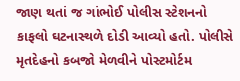જાણ થતાં જ ગાંભોઈ પોલીસ સ્ટેશનનો કાફલો ઘટનાસ્થળે દોડી આવ્યો હતો. પોલીસે મૃતદેહનો કબજો મેળવીને પોસ્ટમોર્ટમ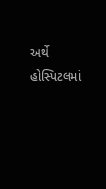અર્થે હોસ્પિટલમાં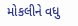મોકલીને વધુ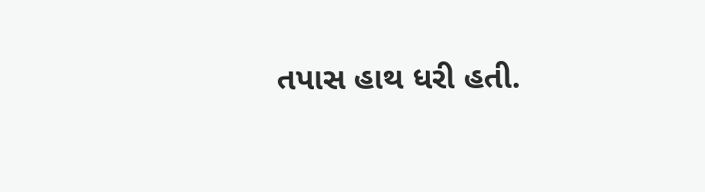તપાસ હાથ ધરી હતી.